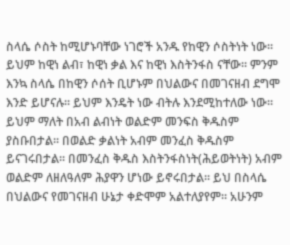ስላሴ ሶስት ከሚሆኑባቸው ነገሮች አንዱ የከዊን ሶስትነት ነው፡፡ ይህም ከዊነ ልብ፣ ከዊነ ቃል እና ከዊነ እስትንፋስ ናቸው፡፡ ምንም እንኳ ስላሴ በከዊን ሶሰት ቢሆኑም በህልውና በመገናዘብ ደግሞ እንድ ይሆናሉ፡፡ ይህም እንዴት ነው ብትሉ እንደሚከተለው ነው፡፡ ይህም ማለት በአብ ልብነት ወልድም መንፍስ ቅዱስም ያስቡበታል፡፡ በወልድ ቃልነት አብም መንፈስ ቅዱስም ይናገሩበታል፡፡ በመንፈስ ቅዱስ እስትንፋስነት(ሕይወትነት) አብም ወልድም ለዘለዓለም ሕያዋን ሆነው ይኖሩበታል፡፡ ይህ በስላሴ በህልውና የመገናዘብ ሁኔታ ቀድሞም አልተለያየም፡፡ አሁንም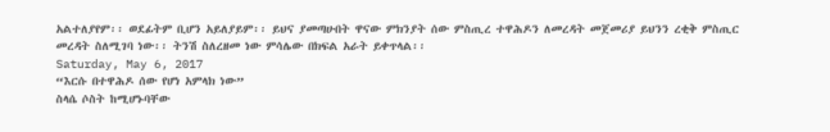አልተለያየም፡፡ ወደፊትም ቢሆን አይለያይም፡፡ ይህና ያመጣሁበት ዋናው ምክንያት ሰው ምስጢረ ተዋሕዶን ለመረዳት መጀመሪያ ይህንን ረቂቅ ምስጢር መረዳት ስለሚገባ ነው፡፡ ትንሽ ስለረዘመ ነው ምሳሌው በክፍል አራት ይቀጥላል፡፡
Saturday, May 6, 2017
“እርሱ በተዋሕዶ ሰው የሆነ አምላክ ነው”
ስላሴ ሶስት ከሚሆኑባቸው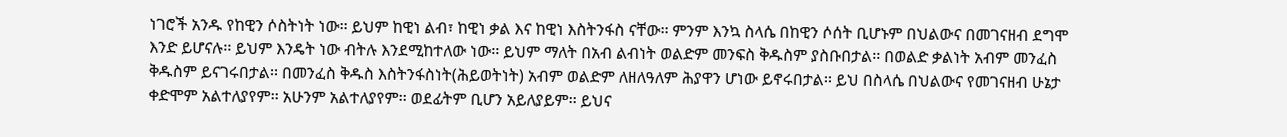ነገሮች አንዱ የከዊን ሶስትነት ነው፡፡ ይህም ከዊነ ልብ፣ ከዊነ ቃል እና ከዊነ እስትንፋስ ናቸው፡፡ ምንም እንኳ ስላሴ በከዊን ሶሰት ቢሆኑም በህልውና በመገናዘብ ደግሞ እንድ ይሆናሉ፡፡ ይህም እንዴት ነው ብትሉ እንደሚከተለው ነው፡፡ ይህም ማለት በአብ ልብነት ወልድም መንፍስ ቅዱስም ያስቡበታል፡፡ በወልድ ቃልነት አብም መንፈስ ቅዱስም ይናገሩበታል፡፡ በመንፈስ ቅዱስ እስትንፋስነት(ሕይወትነት) አብም ወልድም ለዘለዓለም ሕያዋን ሆነው ይኖሩበታል፡፡ ይህ በስላሴ በህልውና የመገናዘብ ሁኔታ ቀድሞም አልተለያየም፡፡ አሁንም አልተለያየም፡፡ ወደፊትም ቢሆን አይለያይም፡፡ ይህና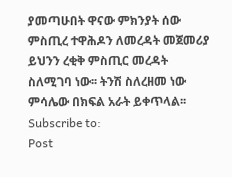ያመጣሁበት ዋናው ምክንያት ሰው ምስጢረ ተዋሕዶን ለመረዳት መጀመሪያ ይህንን ረቂቅ ምስጢር መረዳት ስለሚገባ ነው፡፡ ትንሽ ስለረዘመ ነው ምሳሌው በክፍል አራት ይቀጥላል፡፡
Subscribe to:
Post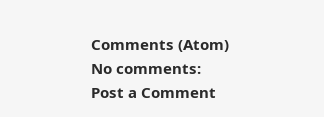Comments (Atom)
No comments:
Post a Comment